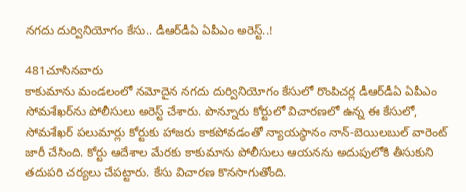నగదు దుర్వినియోగం కేసు.. డీఆర్‌డీఏ ఏపీఎం అరెస్ట్..!

481చూసినవారు
కాకుమాను మండలంలో నమోదైన నగదు దుర్వినియోగం కేసులో రొంపిచర్ల డీఆర్‌డీఏ ఏపీఎం సోమశేఖర్‌ను పోలీసులు అరెస్ట్ చేశారు. పొన్నూరు కోర్టులో విచారణలో ఉన్న ఈ కేసులో, సోమశేఖర్ పలుమార్లు కోర్టుకు హాజరు కాకపోవడంతో న్యాయస్థానం నాన్-బెయిలబుల్ వారెంట్ జారీ చేసింది. కోర్టు ఆదేశాల మేరకు కాకుమాను పోలీసులు ఆయనను అదుపులోకి తీసుకుని తదుపరి చర్యలు చేపట్టారు. కేసు విచారణ కొనసాగుతోంది.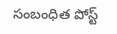సంబంధిత పోస్ట్